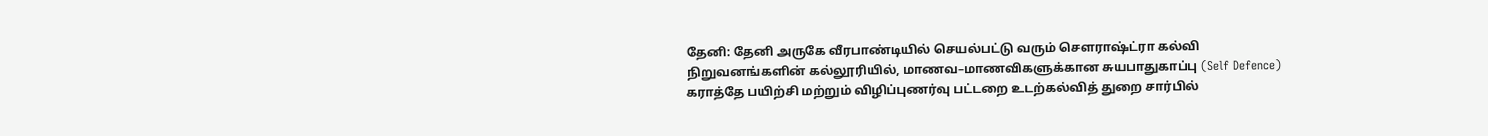தேனி: தேனி அருகே வீரபாண்டியில் செயல்பட்டு வரும் சௌராஷ்ட்ரா கல்வி நிறுவனங்களின் கல்லூரியில், மாணவ–மாணவிகளுக்கான சுயபாதுகாப்பு (Self Defence) கராத்தே பயிற்சி மற்றும் விழிப்புணர்வு பட்டறை உடற்கல்வித் துறை சார்பில்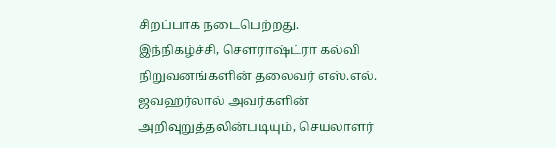சிறப்பாக நடைபெற்றது.
இந்நிகழ்ச்சி, சௌராஷ்ட்ரா கல்வி நிறுவனங்களின் தலைவர் எஸ்.எல். ஜவஹர்லால் அவர்களின் அறிவுறுத்தலின்படியும், செயலாளர்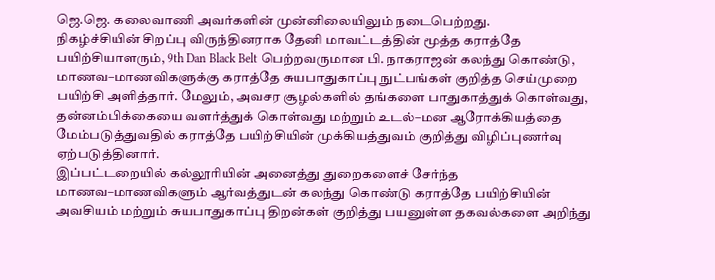ஜெ.ஜெ. கலைவாணி அவர்களின் முன்னிலையிலும் நடைபெற்றது.
நிகழ்ச்சியின் சிறப்பு விருந்தினராக தேனி மாவட்டத்தின் மூத்த கராத்தே பயிற்சியாளரும், 9th Dan Black Belt பெற்றவருமான பி. நாகராஜன் கலந்து கொண்டு, மாணவ–மாணவிகளுக்கு கராத்தே சுயபாதுகாப்பு நுட்பங்கள் குறித்த செய்முறை பயிற்சி அளித்தார். மேலும், அவசர சூழல்களில் தங்களை பாதுகாத்துக் கொள்வது, தன்னம்பிக்கையை வளர்த்துக் கொள்வது மற்றும் உடல்–மன ஆரோக்கியத்தை மேம்படுத்துவதில் கராத்தே பயிற்சியின் முக்கியத்துவம் குறித்து விழிப்புணர்வு ஏற்படுத்தினார்.
இப்பட்டறையில் கல்லூரியின் அனைத்து துறைகளைச் சேர்ந்த மாணவ–மாணவிகளும் ஆர்வத்துடன் கலந்து கொண்டு கராத்தே பயிற்சியின் அவசியம் மற்றும் சுயபாதுகாப்பு திறன்கள் குறித்து பயனுள்ள தகவல்களை அறிந்து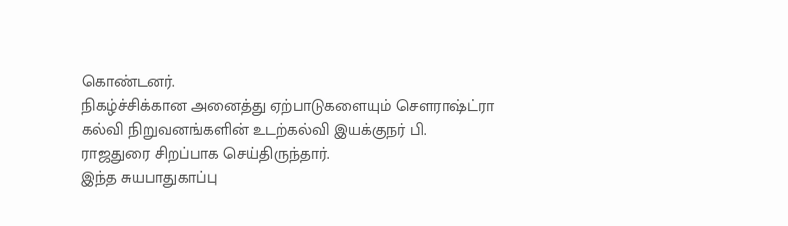கொண்டனர்.
நிகழ்ச்சிக்கான அனைத்து ஏற்பாடுகளையும் சௌராஷ்ட்ரா கல்வி நிறுவனங்களின் உடற்கல்வி இயக்குநர் பி. ராஜதுரை சிறப்பாக செய்திருந்தார்.
இந்த சுயபாதுகாப்பு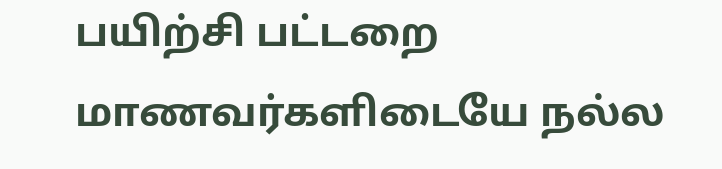பயிற்சி பட்டறை மாணவர்களிடையே நல்ல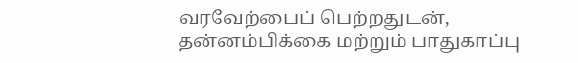வரவேற்பைப் பெற்றதுடன், தன்னம்பிக்கை மற்றும் பாதுகாப்பு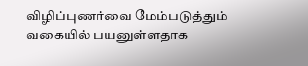விழிப்புணர்வை மேம்படுத்தும் வகையில் பயனுள்ளதாக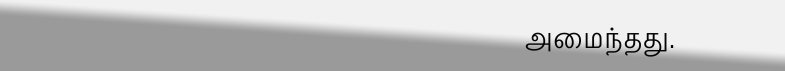அமைந்தது.